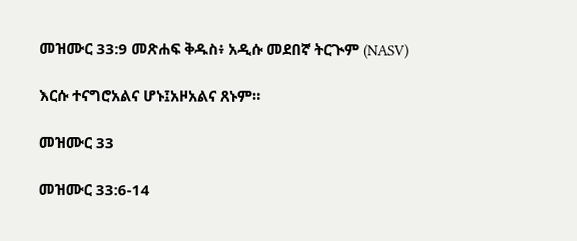መዝሙር 33:9 መጽሐፍ ቅዱስ፥ አዲሱ መደበኛ ትርጒም (NASV)

እርሱ ተናግሮአልና ሆኑ፤አዞአልና ጸኑም።

መዝሙር 33

መዝሙር 33:6-14